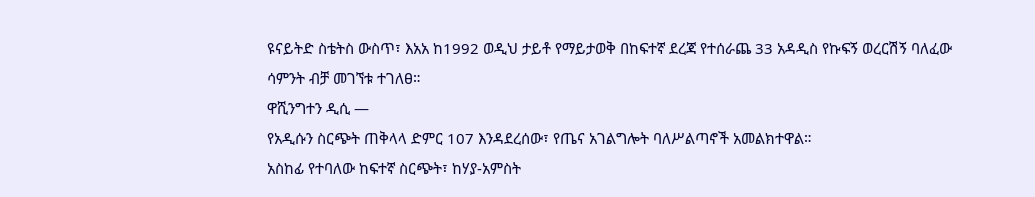ዩናይትድ ስቴትስ ውስጥ፣ እአአ ከ1992 ወዲህ ታይቶ የማይታወቅ በከፍተኛ ደረጃ የተሰራጨ 33 አዳዲስ የኩፍኝ ወረርሽኝ ባለፈው ሳምንት ብቻ መገኘቱ ተገለፀ።
ዋሺንግተን ዲሲ —
የአዲሱን ስርጭት ጠቅላላ ድምር 107 እንዳደረሰው፣ የጤና አገልግሎት ባለሥልጣኖች አመልክተዋል።
አስከፊ የተባለው ከፍተኛ ስርጭት፣ ከሃያ-አምስት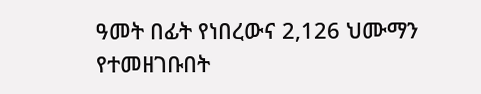ዓመት በፊት የነበረውና 2,126 ህሙማን የተመዘገቡበት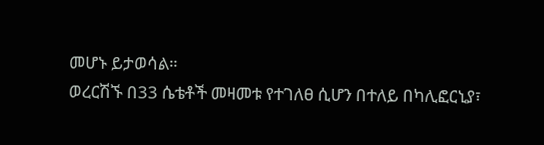መሆኑ ይታወሳል።
ወረርሽኙ በ33 ሴቴቶች መዛመቱ የተገለፀ ሲሆን በተለይ በካሊፎርኒያ፣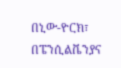በኒው-ዮርክ፣ በፔንሲልቬንያና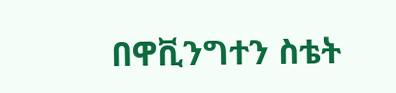በዋቪንግተን ስቴት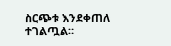ስርጭቱ እንደቀጠለ ተገልጧል።